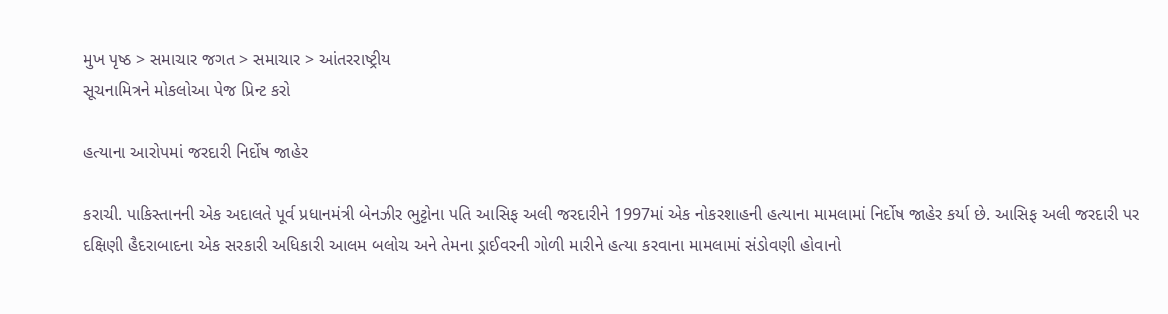મુખ પૃષ્ઠ > સમાચાર જગત > સમાચાર > આંતરરાષ્ટ્રીય
સૂચનામિત્રને મોકલોઆ પેજ પ્રિન્ટ કરો

હત્યાના આરોપમાં જરદારી નિર્દોષ જાહેર

કરાચી. પાકિસ્તાનની એક અદાલતે પૂર્વ પ્રધાનમંત્રી બેનઝીર ભુટ્ટોના પતિ આસિફ અલી જરદારીને 1997માં એક નોકરશાહની હત્યાના મામલામાં નિર્દોષ જાહેર કર્યા છે. આસિફ અલી જરદારી પર દક્ષિણી હૈદરાબાદના એક સરકારી અધિકારી આલમ બલોચ અને તેમના ડ્રાઈવરની ગોળી મારીને હત્યા કરવાના મામલામાં સંડોવણી હોવાનો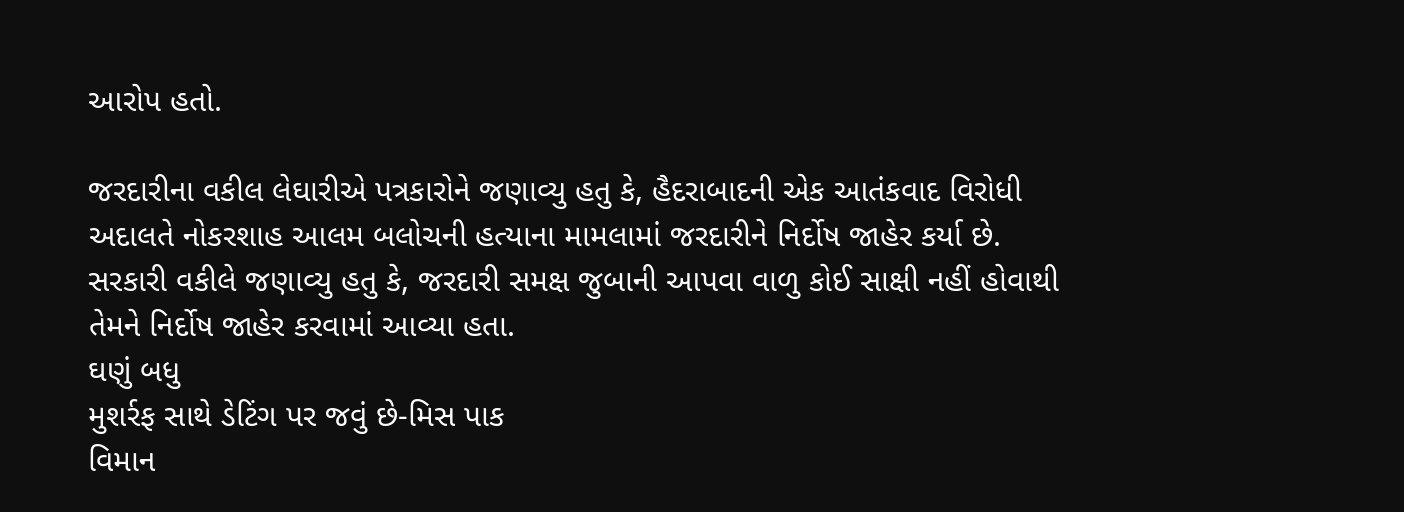આરોપ હતો.

જરદારીના વકીલ લેઘારીએ પત્રકારોને જણાવ્યુ હતુ કે, હૈદરાબાદની એક આતંકવાદ વિરોધી અદાલતે નોકરશાહ આલમ બલોચની હત્યાના મામલામાં જરદારીને નિર્દોષ જાહેર કર્યા છે. સરકારી વકીલે જણાવ્યુ હતુ કે, જરદારી સમક્ષ જુબાની આપવા વાળુ કોઈ સાક્ષી નહીં હોવાથી તેમને નિર્દોષ જાહેર કરવામાં આવ્યા હતા.
ઘણું બધુ
મુશર્રફ સાથે ડેટિંગ પર જવું છે-મિસ પાક
વિમાન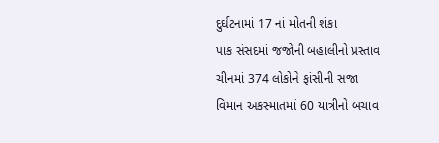દુર્ઘટનામાં 17 નાં મોતની શંકા
પાક સંસદમાં જજોની બહાલીનો પ્રસ્તાવ
ચીનમાં 374 લોકોને ફાંસીની સજા
વિમાન અકસ્માતમાં 60 યાત્રીનો બચાવ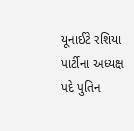યૂનાઈટે રશિયા પાર્ટીના અધ્યક્ષ પદે પુતિન